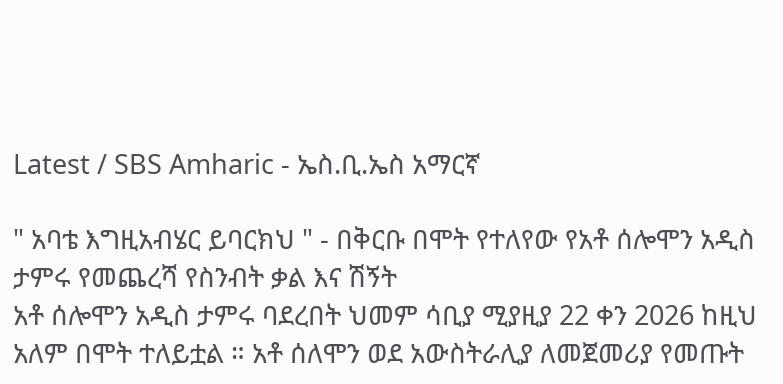Latest / SBS Amharic - ኤስ.ቢ.ኤስ አማርኛ

" አባቴ እግዚአብሄር ይባርክህ " - በቅርቡ በሞት የተለየው የአቶ ሰሎሞን አዲስ ታምሩ የመጨረሻ የስንብት ቃል እና ሽኝት
አቶ ሰሎሞን አዲስ ታምሩ ባደረበት ህመም ሳቢያ ሚያዚያ 22 ቀን 2026 ከዚህ አለም በሞት ተለይቷል ። አቶ ሰለሞን ወደ አውስትራሊያ ለመጀመሪያ የመጡት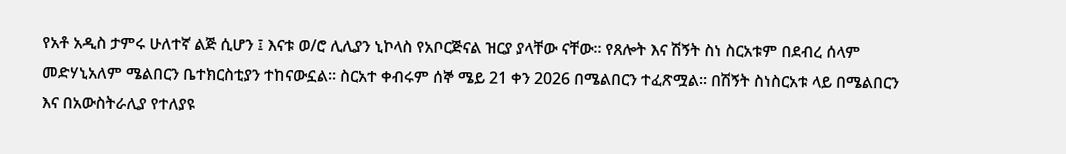የአቶ አዲስ ታምሩ ሁለተኛ ልጅ ሲሆን ፤ እናቱ ወ/ሮ ሊሊያን ኒኮላስ የአቦርጅናል ዝርያ ያላቸው ናቸው። የጸሎት እና ሽኝት ስነ ስርአቱም በደብረ ሰላም መድሃኒአለም ሜልበርን ቤተክርስቲያን ተከናውኗል። ስርአተ ቀብሩም ሰኞ ሜይ 21 ቀን 2026 በሜልበርን ተፈጽሟል። በሽኝት ስነስርአቱ ላይ በሜልበርን እና በአውስትራሊያ የተለያዩ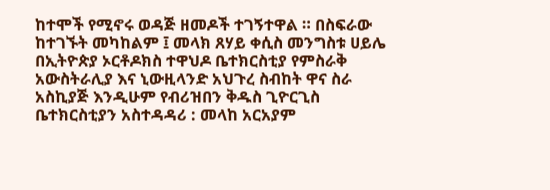ከተሞች የሚኖሩ ወዳጅ ዘመዶች ተገኝተዋል ። በስፍራው ከተገኙት መካከልም ፤ መላክ ጸሃይ ቀሲስ መንግስቱ ሀይሌ በኢትዮጵያ ኦርቶዶክስ ተዋህዶ ቤተክርስቲያ የምስራቅ አውስትራሊያ እና ኒውዚላንድ አህጉረ ስብከት ዋና ስራ አስኪያጅ እንዲሁም የብሪዝበን ቅዱስ ጊዮርጊስ ቤተክርስቲያን አስተዳዳሪ : መላከ አርአያም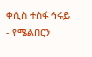ቀሲስ ተስፋ ኅሩይ - የሜልበርን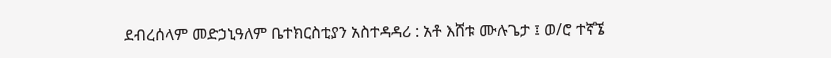ደብረሰላም መድኃኒዓለም ቤተክርስቲያን አስተዳዳሪ : አቶ እሸቱ ሙሉጌታ ፤ ወ/ሮ ተኛኜ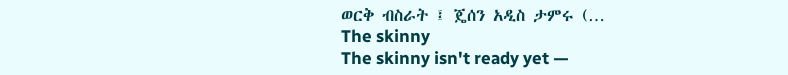ወርቅ ብስራት ፤ ጄሰን አዲስ ታምሩ (…
The skinny
The skinny isn't ready yet —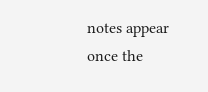notes appear once the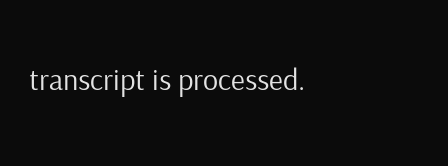transcript is processed.